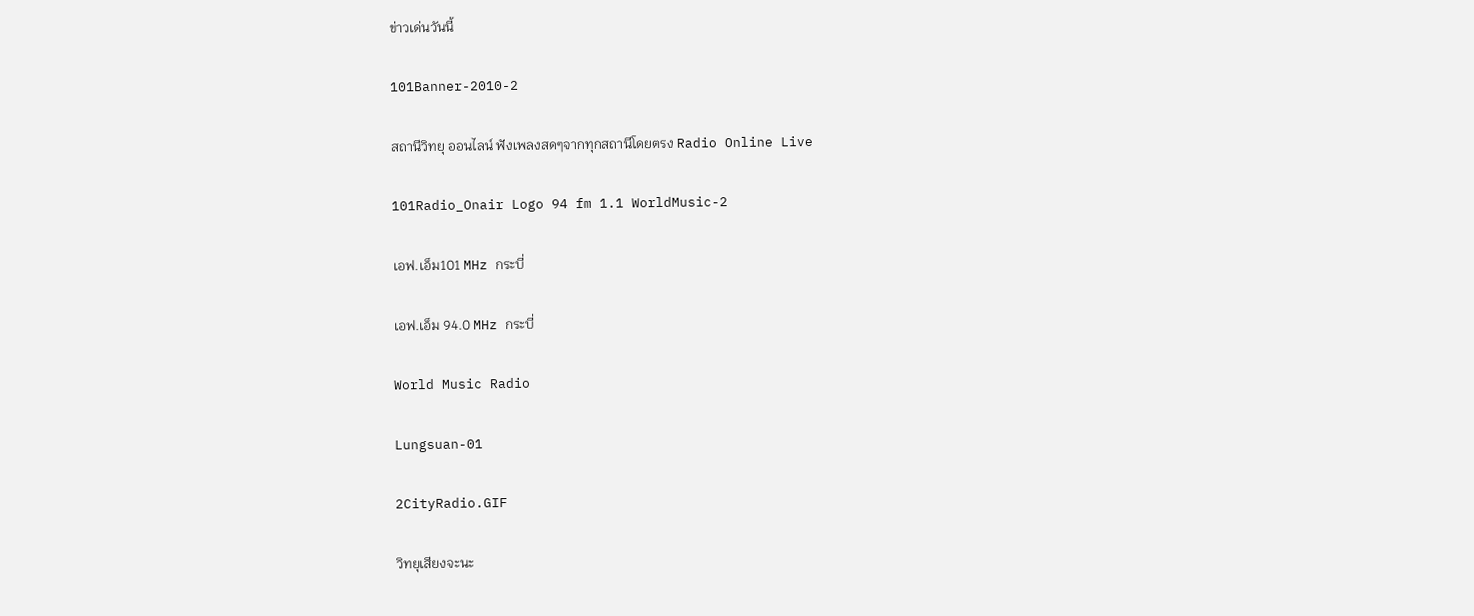ข่าวเด่นวันนี้

101Banner-2010-2

สถานีวิทยุ ออนไลน์ ฟังเพลงสดๆจากทุกสถานีโดยตรง Radio Online Live

101Radio_Onair Logo 94 fm 1.1 WorldMusic-2

เอฟ.เอ็ม101 MHz กระบี่

เอฟ.เอ็ม 94.0 MHz กระบี่

World Music Radio

Lungsuan-01

2CityRadio.GIF

วิทยุเสียงจะนะ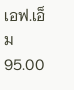เอฟ.เอ็ม95.00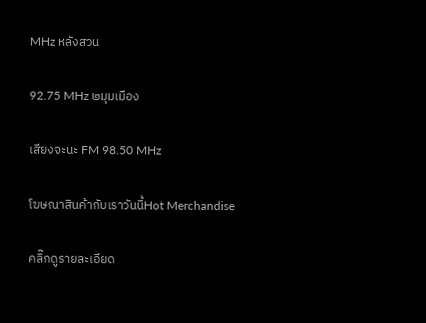MHz หลังสวน

92.75 MHz ๒มุมเมือง

เสียงจะนะ FM 98.50 MHz

โฆษณาสินค้ากับเราวันนี้Hot Merchandise

คลิ๊กดูรายละเอียด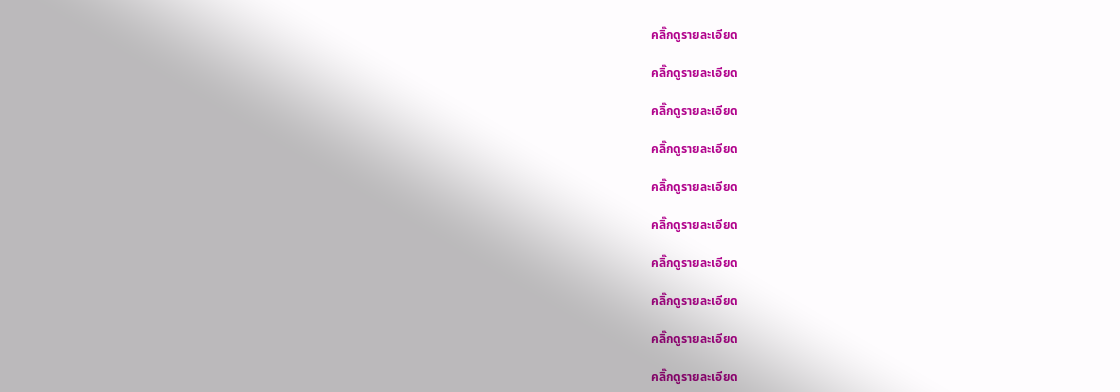คลิ๊กดูรายละเอียด

คลิ๊กดูรายละเอียด

คลิ๊กดูรายละเอียด

คลิ๊กดูรายละเอียด

คลิ๊กดูรายละเอียด

คลิ๊กดูรายละเอียด

คลิ๊กดูรายละเอียด

คลิ๊กดูรายละเอียด

คลิ๊กดูรายละเอียด

คลิ๊กดูรายละเอียด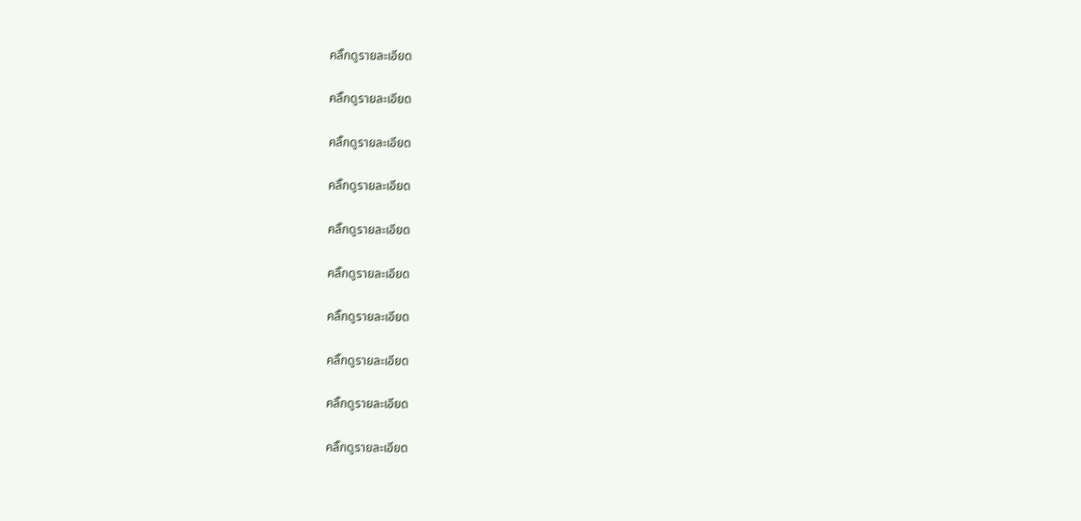คลิ๊กดูรายละเอียด

คลิ๊กดูรายละเอียด

คลิ๊กดูรายละเอียด

คลิ๊กดูรายละเอียด

คลิ๊กดูรายละเอียด

คลิ๊กดูรายละเอียด

คลิ๊กดูรายละเอียด

คลิ๊กดูรายละเอียด

คลิ๊กดูรายละเอียด

คลิ๊กดูรายละเอียด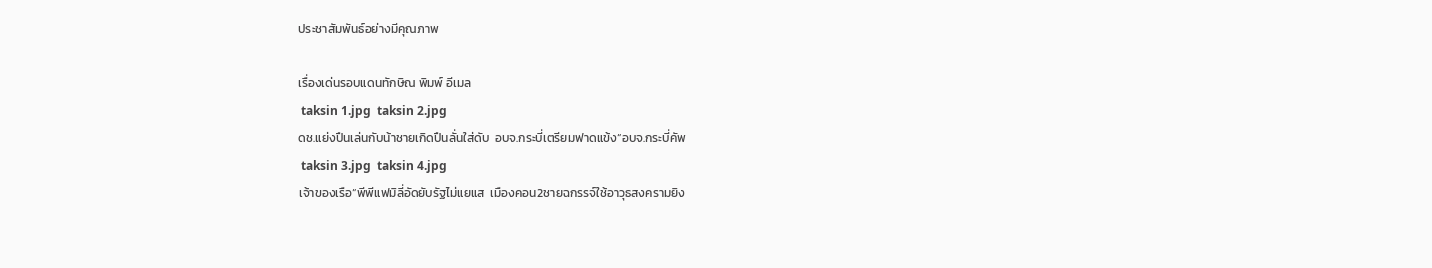ประชาสัมพันธ์อย่างมีคุณภาพ

เรื่องเด่นรอบแดนทักษิณ พิมพ์ อีเมล
 taksin 1.jpg  taksin 2.jpg
ดช.แย่งปืนเล่นกับน้าชายเกิดปืนลั่นใส่ดับ  อบจ.กระบี่เตรียมฟาดแข้ง“อบจ.กระบี่คัพ
 taksin 3.jpg  taksin 4.jpg
เจ้าของเรือ“พีพีแฟมิลี่อัดยับรัฐไม่แยแส  เมืองคอน2ชายฉกรรจ์ใช้อาวุธสงครามยิง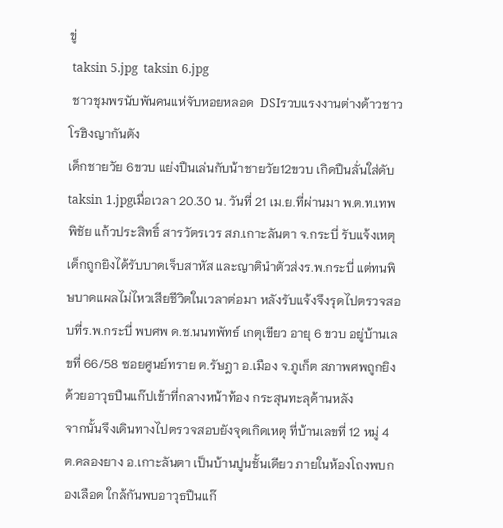ขู่
 taksin 5.jpg  taksin 6.jpg
 ชาวชุมพรนับพันคนแห่จับหอยหลอด  DSIรวบแรงงานต่างด้าวชาวโรฮิงญากันตัง
เด็กชายวัย 6ขวบ แย่งปืนเล่นกับน้าชายวัย12ขวบ เกิดปืนลั่นใส่ดับtaksin 1.jpgเมื่อเวลา 20.30 น. วันที่ 21 เม.ย.ที่ผ่านมา พ.ต.ท.เทพพิชัย แก้วประสิทธิ์ สารวัตรเวร สภ.เกาะลันตา จ.กระบี่ รับแจ้งเหตุเด็กถูกยิงได้รับบาดเจ็บสาหัส และญาตินำตัวส่งร.พ.กระบี่ แต่ทนพิษบาดแผลไม่ไหวเสียชีวิตในเวลาต่อมา หลังรับแจ้งจึงรุดไปตรวจสอบที่ร.พ.กระบี่ พบศพ ด.ช.นนทพัทธ์ เกตุเขียว อายุ 6 ขวบ อยู่บ้านเลขที่ 66/58 ซอยศูนย์ทราย ต.รัษฎา อ.เมือง จ.ภูเก็ต สภาพศพถูกยิงด้วยอาวุธปืนแก๊ปเข้าที่กลางหน้าท้อง กระสุนทะลุด้านหลัง
จากนั้นจึงเดินทางไปตรวจสอบยังจุดเกิดเหตุ ที่บ้านเลขที่ 12 หมู่ 4 ต.คลองยาง อ.เกาะลันตา เป็นบ้านปูนชั้นเดียว ภายในห้องโถงพบกองเลือด ใกล้กันพบอาวุธปืนแก๊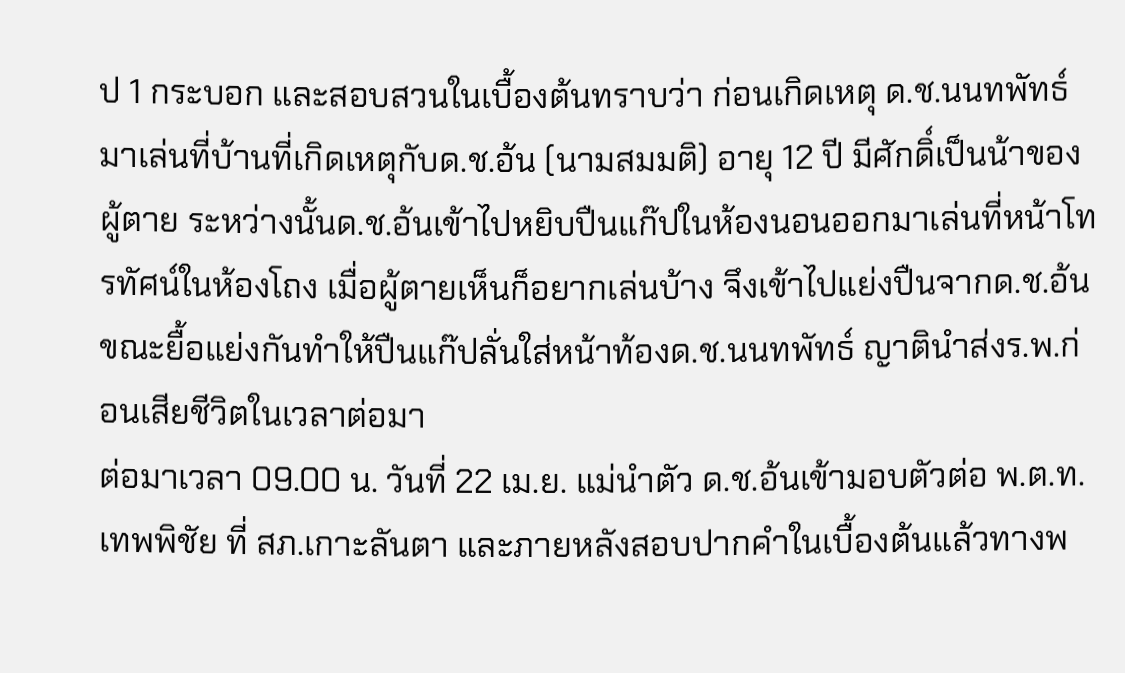ป 1 กระบอก และสอบสวนในเบื้องต้นทราบว่า ก่อนเกิดเหตุ ด.ช.นนทพัทธ์มาเล่นที่บ้านที่เกิดเหตุกับด.ช.อ้น (นามสมมติ) อายุ 12 ปี มีศักดิ์เป็นน้าของผู้ตาย ระหว่างนั้นด.ช.อ้นเข้าไปหยิบปืนแก๊ปในห้องนอนออกมาเล่นที่หน้าโทรทัศน์ในห้องโถง เมื่อผู้ตายเห็นก็อยากเล่นบ้าง จึงเข้าไปแย่งปืนจากด.ช.อ้น ขณะยื้อแย่งกันทำให้ปืนแก๊ปลั่นใส่หน้าท้องด.ช.นนทพัทธ์ ญาตินำส่งร.พ.ก่อนเสียชีวิตในเวลาต่อมา
ต่อมาเวลา 09.00 น. วันที่ 22 เม.ย. แม่นำตัว ด.ช.อ้นเข้ามอบตัวต่อ พ.ต.ท.เทพพิชัย ที่ สภ.เกาะลันตา และภายหลังสอบปากคำในเบื้องต้นแล้วทางพ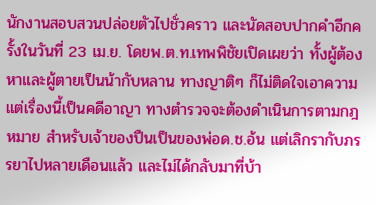นักงานสอบสวนปล่อยตัวไปชั่วคราว และนัดสอบปากคำอีกครั้งในวันที่ 23 เม.ย. โดยพ.ต.ท.เทพพิชัยเปิดเผยว่า ทั้งผู้ต้องหาและผู้ตายเป็นน้ากับหลาน ทางญาติๆ ก็ไม่ติดใจเอาความ แต่เรื่องนี้เป็นคดีอาญา ทางตำรวจจะต้องดำเนินการตามกฎหมาย สำหรับเจ้าของปืนเป็นของพ่อด.ช.อ้น แต่เลิกรากับภรรยาไปหลายเดือนแล้ว และไม่ได้กลับมาที่บ้า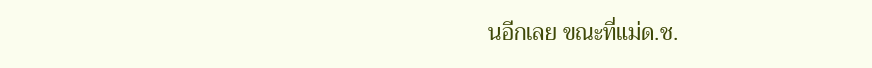นอีกเลย ขณะที่แม่ด.ช.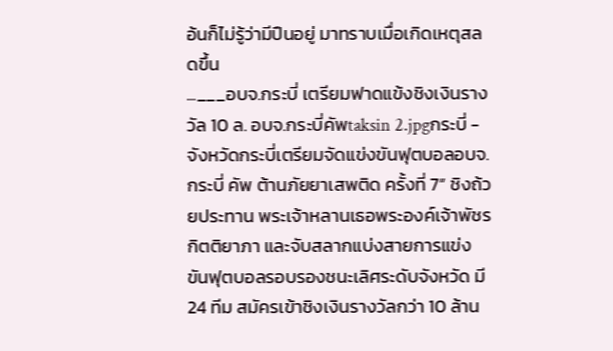อ้นก็ไม่รู้ว่ามีปืนอยู่ มาทราบเมื่อเกิดเหตุสลดขึ้น
...___อบจ.กระบี่ เตรียมฟาดแข้งชิงเงินรางวัล 10 ล. อบจ.กระบี่คัพtaksin 2.jpgกระบี่ - จังหวัดกระบี่เตรียมจัดแข่งขันฟุตบอลอบจ.กระบี่ คัพ ต้านภัยยาเสพติด ครั้งที่ 7” ชิงถ้วยประทาน พระเจ้าหลานเธอพระองค์เจ้าพัชรกิตติยาภา และจับสลากแบ่งสายการแข่งขันฟุตบอลรอบรองชนะเลิศระดับจังหวัด มี 24 ทีม สมัครเข้าชิงเงินรางวัลกว่า 10 ล้าน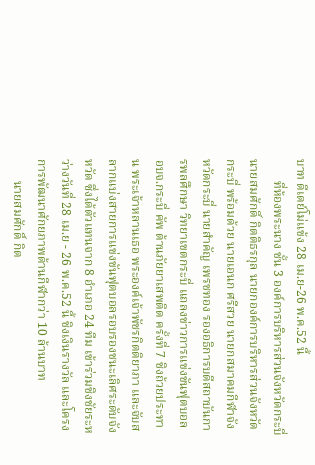บาท ดีเดย์โม่แข้ง 28 เม.ย-26 พ.ค.52 นี้
       ที่ห้องพระนาง ชั้น 3 องค์การบริหารส่วนจังหวัดกระบี่ นายสมศักดิ์ กิตติธรกุล นายกองค์การบริหารส่วนจังหวัดกระบี่ พร้อมด้วย นายเอนก ศรีสวย นายกสมาคมกีฬาจังหวัดกระบี่ นายสำคัญ เพรชทอง รองอธิการบดีสถาบันการพลศึกษา วิทยาเขตกระบี่ แถลงข่าวการแข่งขันฟุตบอล อบจ.กระบี่ คัพ ต้านภัยยาเสพติด ครั้งที่ 7 ชิงถ้วยประทาน พระเจ้าหลานเธอ พระองค์เจ้าพัชรกิตติยาภา และจับสลากแบ่งสายการแข่งขันฟุตบอลรอบรองชนะเลิศระดับจังหวัด ซึ่งได้ตัวแทนจาก 8 อำเภอ 24 ทีม เข้าร่วมชิงชัยระหว่างวันที่ 28 เม.ย - 26 พ.ค.52 นี้ ชิงเงินรางวัล และโครงการพัฒนาศักยภาพด้านกีฬากว่า 10 ล้านบาท
       นายสมศักดิ์ กิต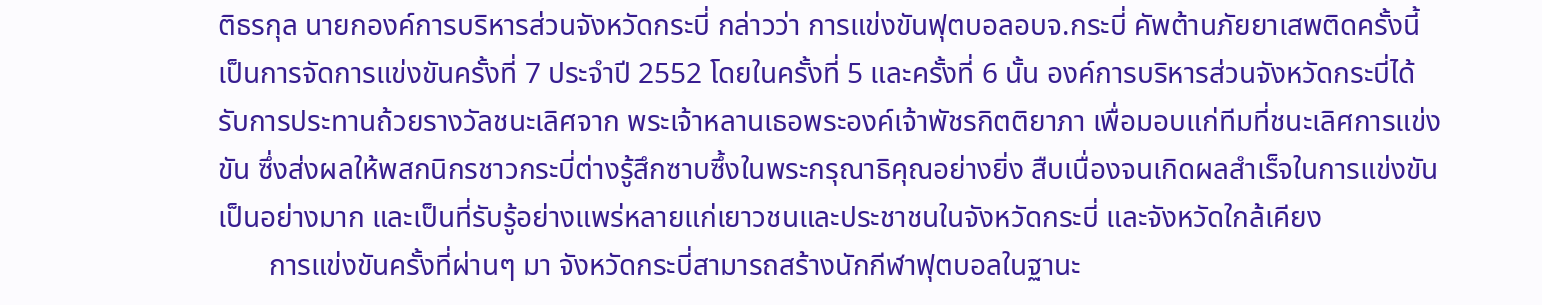ติธรกุล นายกองค์การบริหารส่วนจังหวัดกระบี่ กล่าวว่า การแข่งขันฟุตบอลอบจ.กระบี่ คัพต้านภัยยาเสพติดครั้งนี้ เป็นการจัดการแข่งขันครั้งที่ 7 ประจำปี 2552 โดยในครั้งที่ 5 และครั้งที่ 6 นั้น องค์การบริหารส่วนจังหวัดกระบี่ได้รับการประทานถ้วยรางวัลชนะเลิศจาก พระเจ้าหลานเธอพระองค์เจ้าพัชรกิตติยาภา เพื่อมอบแก่ทีมที่ชนะเลิศการแข่งขัน ซึ่งส่งผลให้พสกนิกรชาวกระบี่ต่างรู้สึกซาบซึ้งในพระกรุณาธิคุณอย่างยิ่ง สืบเนื่องจนเกิดผลสำเร็จในการแข่งขันเป็นอย่างมาก และเป็นที่รับรู้อย่างแพร่หลายแก่เยาวชนและประชาชนในจังหวัดกระบี่ และจังหวัดใกล้เคียง
       การแข่งขันครั้งที่ผ่านๆ มา จังหวัดกระบี่สามารถสร้างนักกีฬาฟุตบอลในฐานะ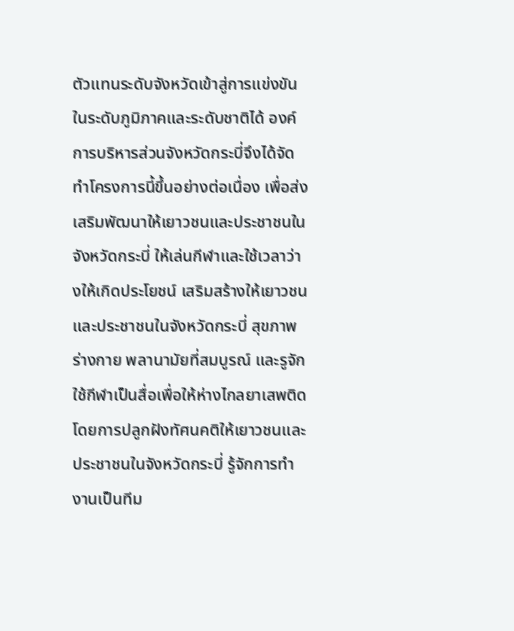ตัวแทนระดับจังหวัดเข้าสู่การแข่งขันในระดับภูมิภาคและระดับชาติได้ องค์การบริหารส่วนจังหวัดกระบี่จึงได้จัดทำโครงการนี้ขึ้นอย่างต่อเนื่อง เพื่อส่งเสริมพัฒนาให้เยาวชนและประชาชนในจังหวัดกระบี่ ให้เล่นกีฬาและใช้เวลาว่างให้เกิดประโยชน์ เสริมสร้างให้เยาวชนและประชาชนในจังหวัดกระบี่ สุขภาพร่างกาย พลานามัยที่สมบูรณ์ และรูจักใช้กีฬาเป็นสื่อเพื่อให้ห่างไกลยาเสพติด โดยการปลูกฝังทัศนคติให้เยาวชนและประชาชนในจังหวัดกระบี่ รู้จักการทำงานเป็นทีม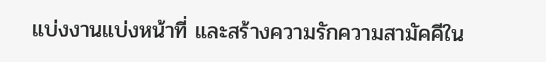แบ่งงานแบ่งหน้าที่ และสร้างความรักความสามัคคีใน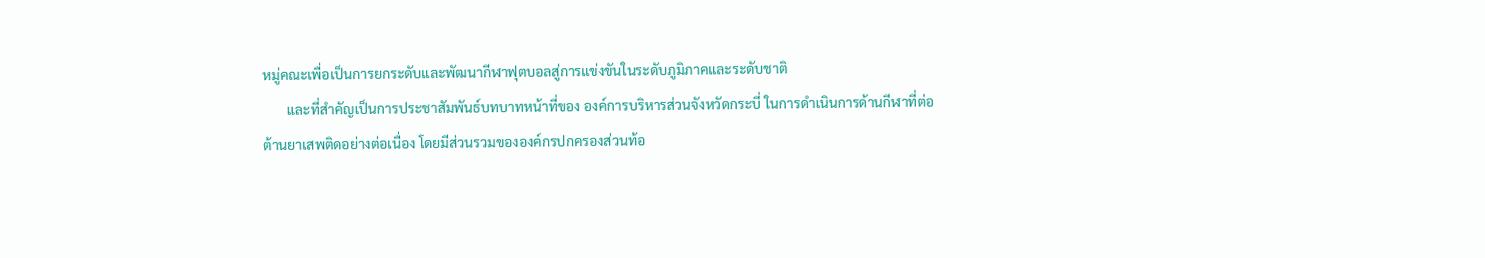หมู่คณะเพื่อเป็นการยกระดับและพัฒนากีฬาฟุตบอลสู่การแข่งขันในระดับภูมิภาคและระดับชาติ
       และที่สำคัญเป็นการประชาสัมพันธ์บทบาทหน้าที่ของ องค์การบริหารส่วนจังหวัดกระบี่ ในการดำเนินการด้านกีฬาที่ต่อต้านยาเสพติดอย่างต่อเนื่อง โดยมีส่วนรวมขององค์กรปกครองส่วนท้อ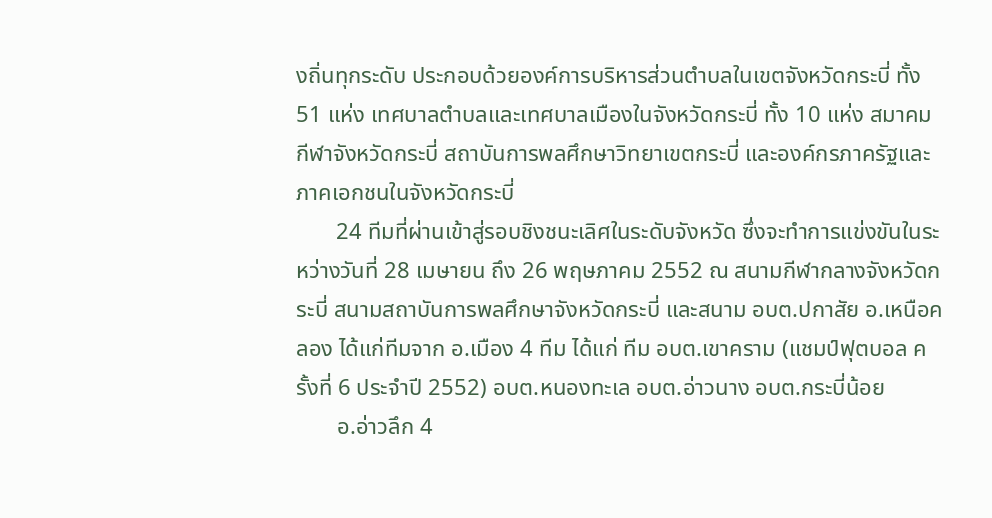งถิ่นทุกระดับ ประกอบด้วยองค์การบริหารส่วนตำบลในเขตจังหวัดกระบี่ ทั้ง 51 แห่ง เทศบาลตำบลและเทศบาลเมืองในจังหวัดกระบี่ ทั้ง 10 แห่ง สมาคมกีฬาจังหวัดกระบี่ สถาบันการพลศึกษาวิทยาเขตกระบี่ และองค์กรภาครัฐและภาคเอกชนในจังหวัดกระบี่
       24 ทีมที่ผ่านเข้าสู่รอบชิงชนะเลิศในระดับจังหวัด ซึ่งจะทำการแข่งขันในระหว่างวันที่ 28 เมษายน ถึง 26 พฤษภาคม 2552 ณ สนามกีฬากลางจังหวัดกระบี่ สนามสถาบันการพลศึกษาจังหวัดกระบี่ และสนาม อบต.ปกาสัย อ.เหนือคลอง ได้แก่ทีมจาก อ.เมือง 4 ทีม ได้แก่ ทีม อบต.เขาคราม (แชมป์ฟุตบอล ครั้งที่ 6 ประจำปี 2552) อบต.หนองทะเล อบต.อ่าวนาง อบต.กระบี่น้อย
       อ.อ่าวลึก 4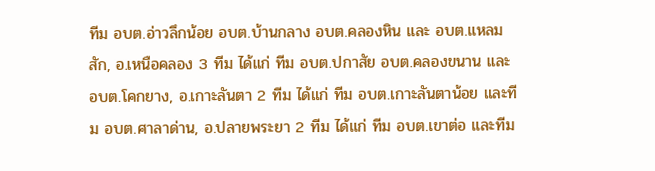ทีม อบต.อ่าวลึกน้อย อบต.บ้านกลาง อบต.คลองหิน และ อบต.แหลมสัก, อ.เหนือคลอง 3 ทีม ได้แก่ ทีม อบต.ปกาสัย อบต.คลองขนาน และ อบต.โคกยาง, อ.เกาะลันตา 2 ทีม ได้แก่ ทีม อบต.เกาะลันตาน้อย และทีม อบต.ศาลาด่าน, อ.ปลายพระยา 2 ทีม ได้แก่ ทีม อบต.เขาต่อ และทีม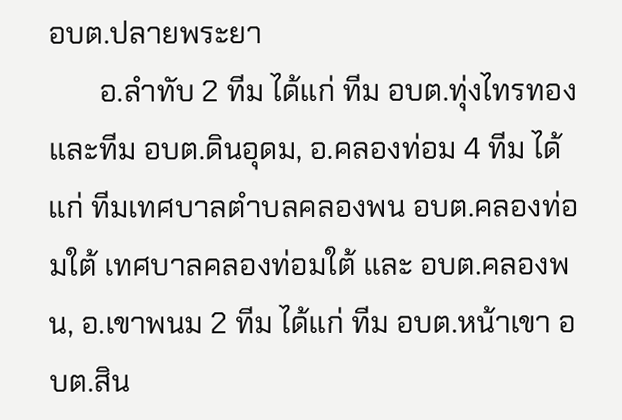อบต.ปลายพระยา
       อ.ลำทับ 2 ทีม ได้แก่ ทีม อบต.ทุ่งไทรทอง และทีม อบต.ดินอุดม, อ.คลองท่อม 4 ทีม ได้แก่ ทีมเทศบาลตำบลคลองพน อบต.คลองท่อมใต้ เทศบาลคลองท่อมใต้ และ อบต.คลองพน, อ.เขาพนม 2 ทีม ได้แก่ ทีม อบต.หน้าเขา อบต.สิน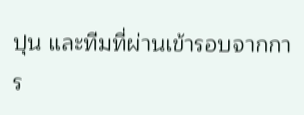ปุน และทีมที่ผ่านเข้ารอบจากการ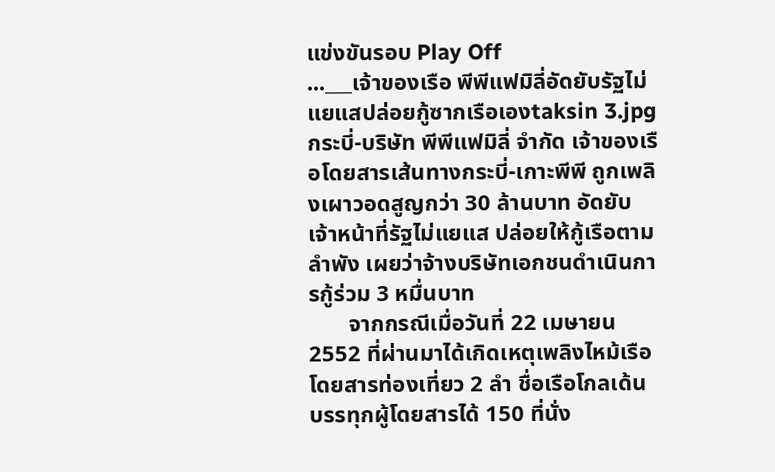แข่งขันรอบ Play Off
...___เจ้าของเรือ พีพีแฟมิลี่อัดยับรัฐไม่แยแสปล่อยกู้ซากเรือเองtaksin 3.jpgกระบี่-บริษัท พีพีแฟมิลี่ จำกัด เจ้าของเรือโดยสารเส้นทางกระบี่-เกาะพีพี ถูกเพลิงเผาวอดสูญกว่า 30 ล้านบาท อัดยับเจ้าหน้าที่รัฐไม่แยแส ปล่อยให้กู้เรือตามลำพัง เผยว่าจ้างบริษัทเอกชนดำเนินการกู้ร่วม 3 หมื่นบาท
       จากกรณีเมื่อวันที่ 22 เมษายน 2552 ที่ผ่านมาได้เกิดเหตุเพลิงไหม้เรือโดยสารท่องเที่ยว 2 ลำ ชื่อเรือโกลเด้น บรรทุกผู้โดยสารได้ 150 ที่นั่ง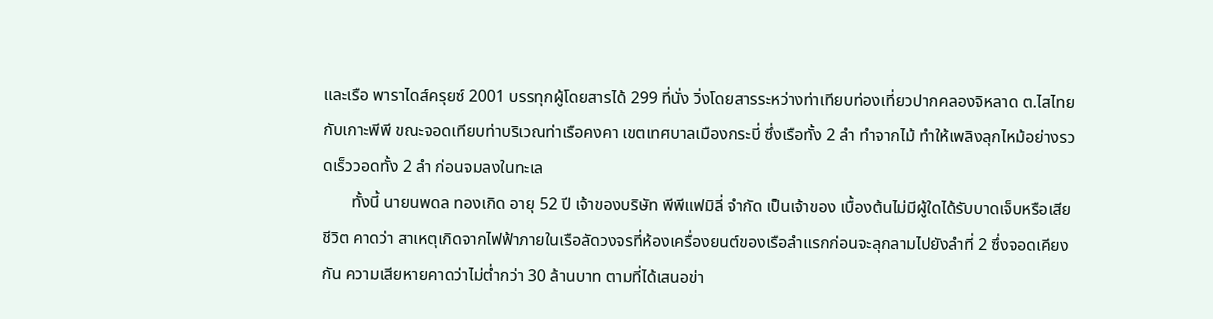และเรือ พาราไดส์ครุยซ์ 2001 บรรทุกผู้โดยสารได้ 299 ที่นั่ง วิ่งโดยสารระหว่างท่าเทียบท่องเที่ยวปากคลองจิหลาด ต.ไสไทย กับเกาะพีพี ขณะจอดเทียบท่าบริเวณท่าเรือคงคา เขตเทศบาลเมืองกระบี่ ซึ่งเรือทั้ง 2 ลำ ทำจากไม้ ทำให้เพลิงลุกไหม้อย่างรวดเร็ววอดทั้ง 2 ลำ ก่อนจมลงในทะเล
       ทั้งนี้ นายนพดล ทองเกิด อายุ 52 ปี เจ้าของบริษัท พีพีแฟมิลี่ จำกัด เป็นเจ้าของ เบื้องต้นไม่มีผู้ใดได้รับบาดเจ็บหรือเสียชีวิต คาดว่า สาเหตุเกิดจากไฟฟ้าภายในเรือลัดวงจรที่ห้องเครื่องยนต์ของเรือลำแรกก่อนจะลุกลามไปยังลำที่ 2 ซึ่งจอดเคียงกัน ความเสียหายคาดว่าไม่ต่ำกว่า 30 ล้านบาท ตามที่ได้เสนอข่า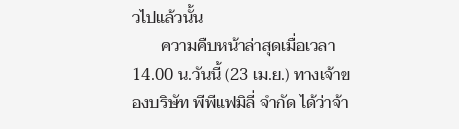วไปแล้วนั้น
       ความคืบหน้าล่าสุดเมื่อเวลา 14.00 น.วันนี้ (23 เม.ย.) ทางเจ้าของบริษัท พีพีแฟมิลี่ จำกัด ได้ว่าจ้า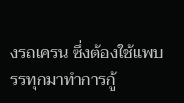งรถเครน ซึ่งต้องใช้แพบรรทุกมาทำการกู้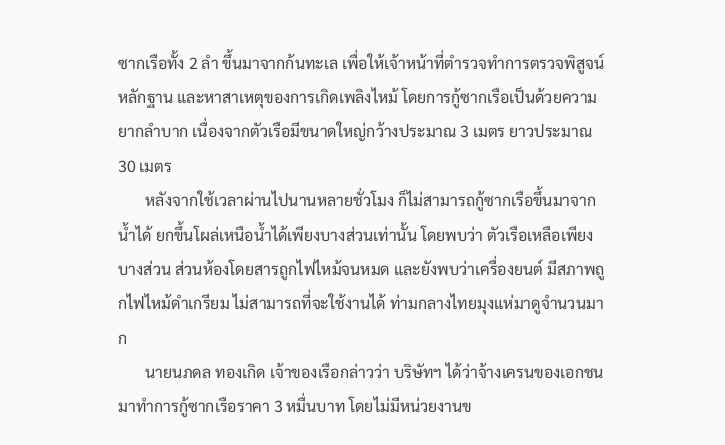ซากเรือทั้ง 2 ลำ ขึ้นมาจากก้นทะเล เพื่อให้เจ้าหน้าที่ตำรวจทำการตรวจพิสูจน์หลักฐาน และหาสาเหตุของการเกิดเพลิงไหม้ โดยการกู้ซากเรือเป็นด้วยความยากลำบาก เนื่องจากตัวเรือมีขนาดใหญ่กว้างประมาณ 3 เมตร ยาวประมาณ 30 เมตร
       หลังจากใช้เวลาผ่านไปนานหลายชั่วโมง ก็ไม่สามารถกู้ซากเรือขึ้นมาจากน้ำได้ ยกขึ้นโผล่เหนือน้ำได้เพียงบางส่วนเท่านั้น โดยพบว่า ตัวเรือเหลือเพียงบางส่วน ส่วนห้องโดยสารถูกไฟไหม้จนหมด และยังพบว่าเครื่องยนต์ มีสภาพถูกไฟไหม้ดำเกรียม ไม่สามารถที่จะใช้งานได้ ท่ามกลางไทยมุงแห่มาดูจำนวนมาก
       นายนภดล ทองเกิด เจ้าของเรือกล่าวว่า บริษัทฯ ได้ว่าจ้างเครนของเอกชนมาทำการกู้ซากเรือราคา 3 หมื่นบาท โดยไม่มีหน่วยงานข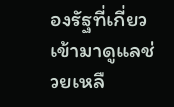องรัฐที่เกี่ยวเข้ามาดูแลช่วยเหลื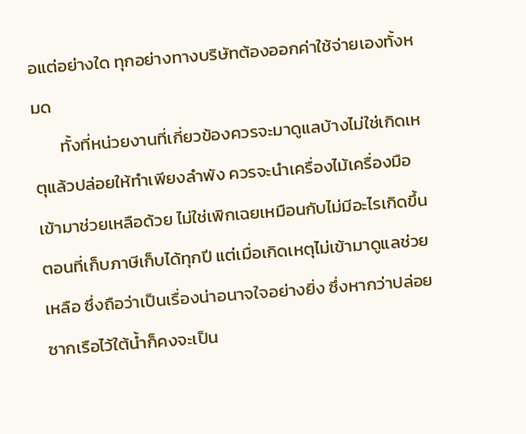อแต่อย่างใด ทุกอย่างทางบริษัทต้องออกค่าใช้จ่ายเองทั้งหมด
       ทั้งที่หน่วยงานที่เกี่ยวข้องควรจะมาดูแลบ้างไม่ใช่เกิดเหตุแล้วปล่อยให้ทำเพียงลำพัง ควรจะนำเครื่องไม้เครื่องมือเข้ามาช่วยเหลือด้วย ไม่ใช่เพิกเฉยเหมือนกับไม่มีอะไรเกิดขึ้น ตอนที่เก็บภาษีเก็บได้ทุกปี แต่เมื่อเกิดเหตุไม่เข้ามาดูแลช่วยเหลือ ซึ่งถือว่าเป็นเรื่องน่าอนาจใจอย่างยิ่ง ซึ่งหากว่าปล่อยซากเรือไว้ใต้น้ำก็คงจะเป็น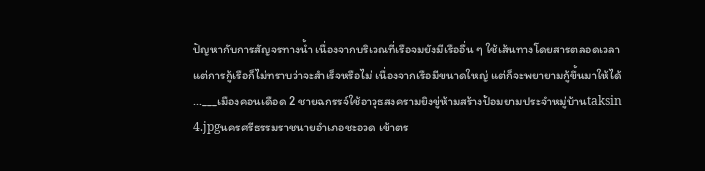ปัญหากับการสัญจรทางน้ำ เนื่องจากบริเวณที่เรือจมยังมีเรืออื่น ๆ ใช้เส้นทางโดยสารตลอดเวลา แต่การกู้เรือก็ไม่ทราบว่าจะสำเร็จหรือไม่ เนื่องจากเรือมีขนาดใหญ่ แต่ก็จะพยายามกู้ขึ้นมาให้ได้
...___เมืองคอนเดือด 2 ชายฉกรรจ์ใช้อาวุธสงครามยิงขู่ห้ามสร้างป้อมยามประจำหมู่บ้านtaksin 4.jpgนครศรีธรรมราชนายอำเภอชะอวด เข้าตร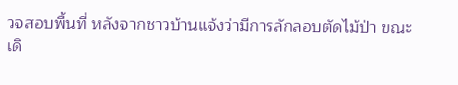วจสอบพื้นที่ หลังจากชาวบ้านแจ้งว่ามีการลักลอบตัดไม้ป่า ขณะเดิ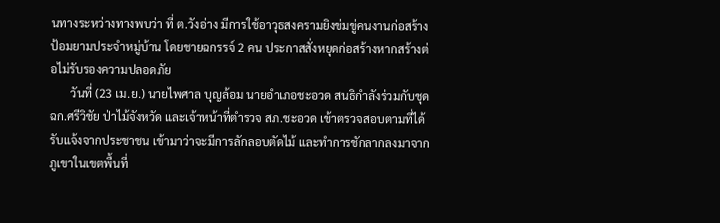นทางระหว่างทางพบว่า ที่ ต.วังอ่าง มีการใช้อาวุธสงครามยิงข่มขู่คนงานก่อสร้างป้อมยามประจำหมู่บ้าน โดยชายฉกรรจ์ 2 คน ประกาสสั่งหยุดก่อสร้างหากสร้างต่อไม่รับรองความปลอดภัย
       วันที่ (23 เม.ย.) นายไพศาล บุญล้อม นายอำเภอชะอวด สนธิกำลังร่วมกับชุด ฉก.ศรีวิชัย ป่าไม้จังหวัด และเจ้าหน้าที่ตำรวจ สภ.ชะอวด เข้าตรวจสอบตามที่ได้รับแจ้งจากประชาชน เข้ามาว่าจะมีการลักลอบตัดไม้ และทำการชักลากลงมาจากภูเขาในเขตพื้นที่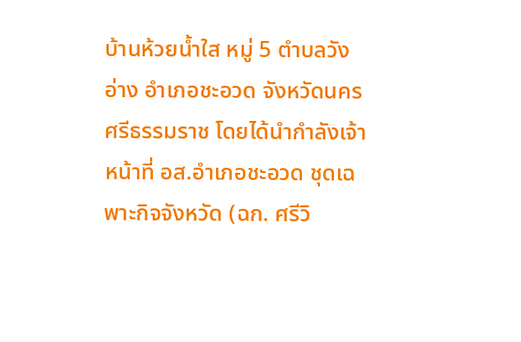บ้านห้วยน้ำใส หมู่ 5 ตำบลวังอ่าง อำเภอชะอวด จังหวัดนครศรีธรรมราช โดยได้นำกำลังเจ้าหน้าที่ อส.อำเภอชะอวด ชุดเฉพาะกิจจังหวัด (ฉก. ศรีวิ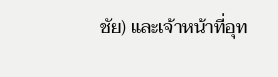ชัย) และเจ้าหน้าที่อุท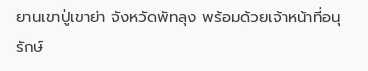ยานเขาปู่เขาย่า จังหวัดพัทลุง พร้อมด้วยเจ้าหน้าที่อนุรักษ์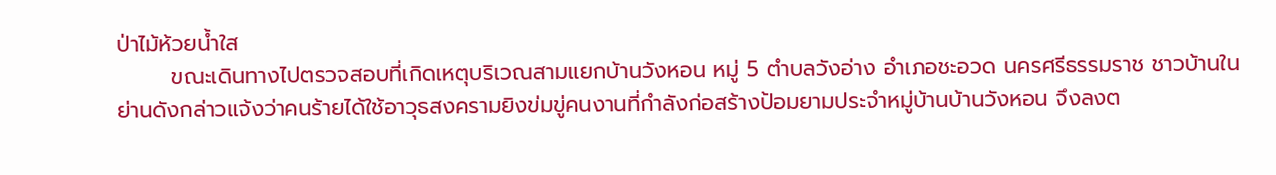ป่าไม้ห้วยน้ำใส
       ขณะเดินทางไปตรวจสอบที่เกิดเหตุบริเวณสามแยกบ้านวังหอน หมู่ 5 ตำบลวังอ่าง อำเภอชะอวด นครศรีธรรมราช ชาวบ้านในย่านดังกล่าวแจ้งว่าคนร้ายได้ใช้อาวุธสงครามยิงข่มขู่คนงานที่กำลังก่อสร้างป้อมยามประจำหมู่บ้านบ้านวังหอน จึงลงต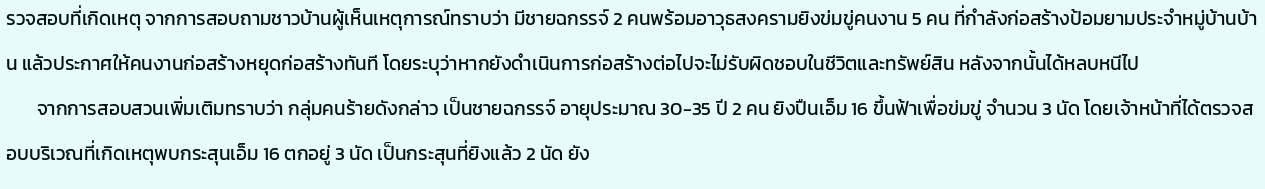รวจสอบที่เกิดเหตุ จากการสอบถามชาวบ้านผู้เห็นเหตุการณ์ทราบว่า มีชายฉกรรจ์ 2 คนพร้อมอาวุธสงครามยิงข่มขู่คนงาน 5 คน ที่กำลังก่อสร้างป้อมยามประจำหมู่บ้านบ้าน แล้วประกาศให้คนงานก่อสร้างหยุดก่อสร้างทันที โดยระบุว่าหากยังดำเนินการก่อสร้างต่อไปจะไม่รับผิดชอบในชีวิตและทรัพย์สิน หลังจากนั้นได้หลบหนีไป
       จากการสอบสวนเพิ่มเติมทราบว่า กลุ่มคนร้ายดังกล่าว เป็นชายฉกรรจ์ อายุประมาณ 30-35 ปี 2 คน ยิงปืนเอ็ม 16 ขึ้นฟ้าเพื่อข่มขู่ จำนวน 3 นัด โดยเจ้าหน้าที่ได้ตรวจสอบบริเวณที่เกิดเหตุพบกระสุนเอ็ม 16 ตกอยู่ 3 นัด เป็นกระสุนที่ยิงแล้ว 2 นัด ยัง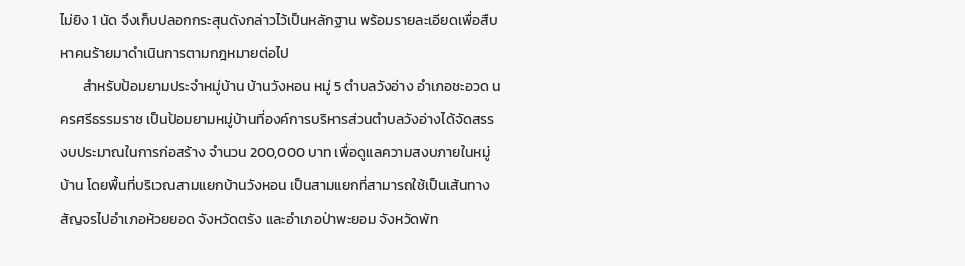ไม่ยิง 1 นัด จึงเก็บปลอกกระสุนดังกล่าวไว้เป็นหลักฐาน พร้อมรายละเอียดเพื่อสืบหาคนร้ายมาดำเนินการตามกฎหมายต่อไป
       สำหรับป้อมยามประจำหมู่บ้าน บ้านวังหอน หมู่ 5 ตำบลวังอ่าง อำเภอชะอวด นครศรีธรรมราช เป็นป้อมยามหมู่บ้านที่องค์การบริหารส่วนตำบลวังอ่างได้จัดสรรงบประมาณในการก่อสร้าง จำนวน 200,000 บาท เพื่อดูแลความสงบภายในหมู่บ้าน โดยพื้นที่บริเวณสามแยกบ้านวังหอน เป็นสามแยกที่สามารถใช้เป็นเส้นทางสัญจรไปอำเภอห้วยยอด จังหวัดตรัง และอำเภอป่าพะยอม จังหวัดพัท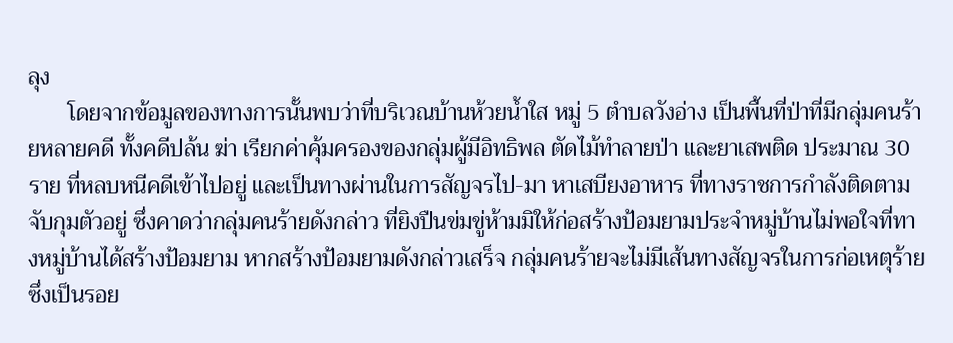ลุง
       โดยจากข้อมูลของทางการนั้นพบว่าที่บริเวณบ้านห้วยน้ำใส หมู่ 5 ตำบลวังอ่าง เป็นพื้นที่ป่าที่มีกลุ่มคนร้ายหลายคดี ทั้งคดีปล้น ฆ่า เรียกค่าคุ้มครองของกลุ่มผู้มีอิทธิพล ตัดไม้ทำลายป่า และยาเสพติด ประมาณ 30 ราย ที่หลบหนีคดีเข้าไปอยู่ และเป็นทางผ่านในการสัญจรไป-มา หาเสบียงอาหาร ที่ทางราชการกำลังติดตามจับกุมตัวอยู่ ซึ่งคาดว่ากลุ่มคนร้ายดังกล่าว ที่ยิงปืนข่มขู่ห้ามมิให้ก่อสร้างป้อมยามประจำหมู่บ้านไม่พอใจที่ทางหมู่บ้านได้สร้างป้อมยาม หากสร้างป้อมยามดังกล่าวเสร็จ กลุ่มคนร้ายจะไม่มีเส้นทางสัญจรในการก่อเหตุร้าย ซึ่งเป็นรอย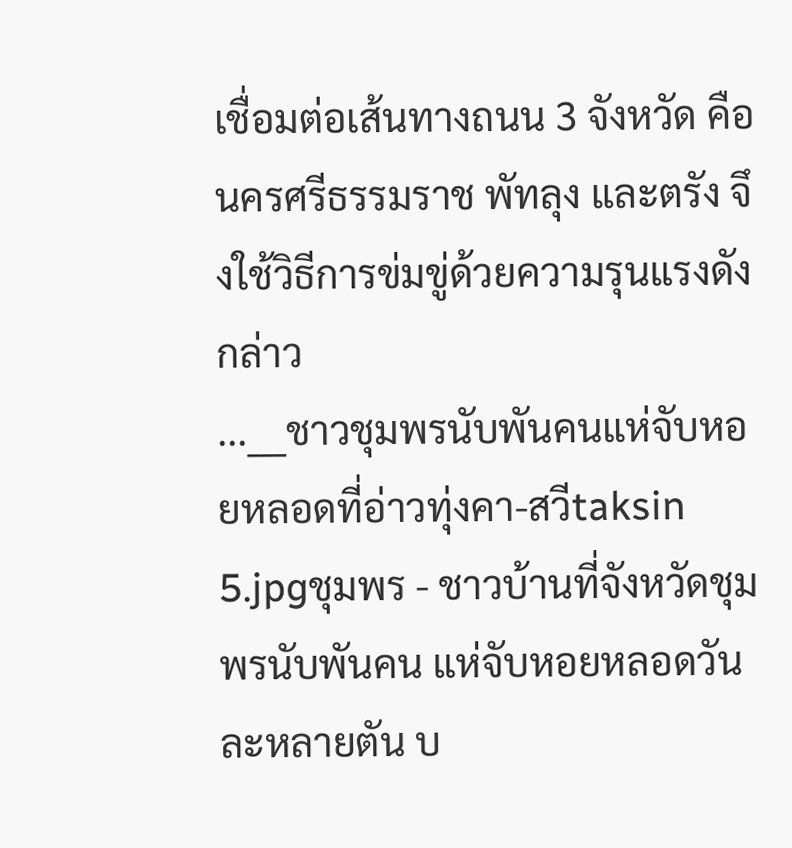เชื่อมต่อเส้นทางถนน 3 จังหวัด คือ นครศรีธรรมราช พัทลุง และตรัง จึงใช้วิธีการข่มขู่ด้วยความรุนแรงดังกล่าว
...___ชาวชุมพรนับพันคนแห่จับหอยหลอดที่อ่าวทุ่งคา-สวีtaksin 5.jpgชุมพร - ชาวบ้านที่จังหวัดชุมพรนับพันคน แห่จับหอยหลอดวันละหลายตัน บ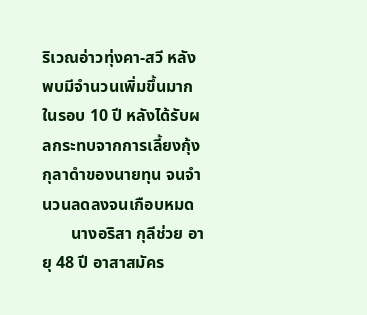ริเวณอ่าวทุ่งคา-สวี หลังพบมีจำนวนเพิ่มขึ้นมากในรอบ 10 ปี หลังได้รับผลกระทบจากการเลี้ยงกุ้งกุลาดำของนายทุน จนจำนวนลดลงจนเกือบหมด
       นางอริสา กุลีช่วย อายุ 48 ปี อาสาสมัคร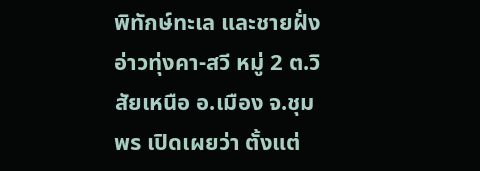พิทักษ์ทะเล และชายฝั่งอ่าวทุ่งคา-สวี หมู่ 2 ต.วิสัยเหนือ อ.เมือง จ.ชุมพร เปิดเผยว่า ตั้งแต่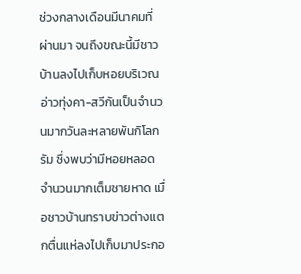ช่วงกลางเดือนมีนาคมที่ผ่านมา จนถึงขณะนี้มีชาวบ้านลงไปเก็บหอยบริเวณอ่าวทุ่งคา-สวีกันเป็นจำนวนมากวันละหลายพันกิโลกรัม ซึ่งพบว่ามีหอยหลอดจำนวนมากเต็มชายหาด เมื่อชาวบ้านทราบข่าวต่างแตกตื่นแห่ลงไปเก็บมาประกอ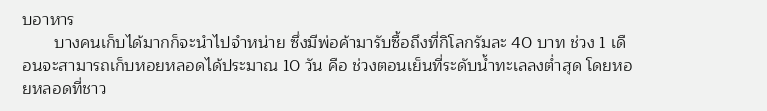บอาหาร
       บางคนเก็บได้มากก็จะนำไปจำหน่าย ซึ่งมีพ่อค้ามารับซื้อถึงที่กิโลกรัมละ 40 บาท ช่วง 1 เดือนจะสามารถเก็บหอยหลอดได้ประมาณ 10 วัน คือ ช่วงตอนเย็นที่ระดับน้ำทะเลลงต่ำสุด โดยหอยหลอดที่ชาว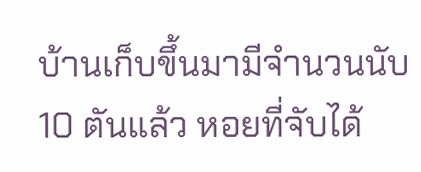บ้านเก็บขึ้นมามีจำนวนนับ 10 ตันแล้ว หอยที่จับได้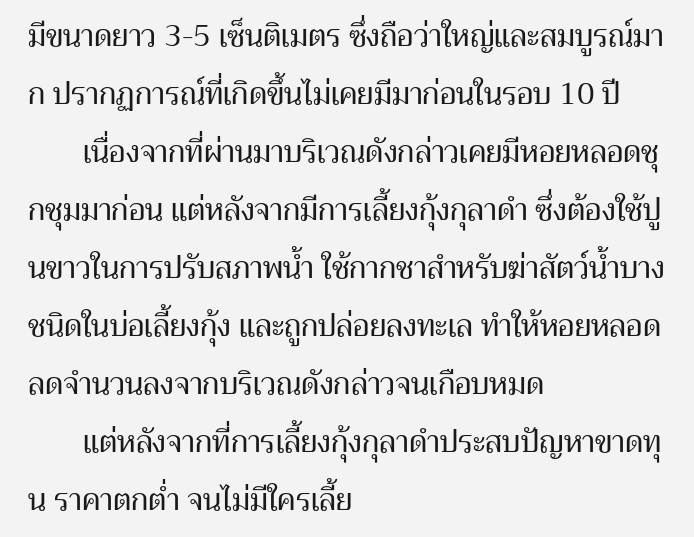มีขนาดยาว 3-5 เซ็นติเมตร ซึ่งถือว่าใหญ่และสมบูรณ์มาก ปรากฏการณ์ที่เกิดขึ้นไม่เคยมีมาก่อนในรอบ 10 ปี
       เนื่องจากที่ผ่านมาบริเวณดังกล่าวเคยมีหอยหลอดชุกชุมมาก่อน แต่หลังจากมีการเลี้ยงกุ้งกุลาดำ ซึ่งต้องใช้ปูนขาวในการปรับสภาพน้ำ ใช้กากชาสำหรับฆ่าสัตว์น้ำบางชนิดในบ่อเลี้ยงกุ้ง และถูกปล่อยลงทะเล ทำให้หอยหลอดลดจำนวนลงจากบริเวณดังกล่าวจนเกือบหมด
       แต่หลังจากที่การเลี้ยงกุ้งกุลาดำประสบปัญหาขาดทุน ราคาตกต่ำ จนไม่มีใครเลี้ย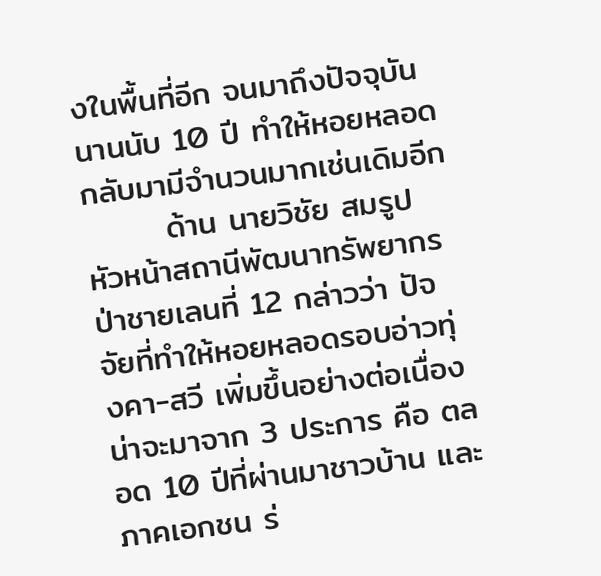งในพื้นที่อีก จนมาถึงปัจจุบันนานนับ 10 ปี ทำให้หอยหลอดกลับมามีจำนวนมากเช่นเดิมอีก
       ด้าน นายวิชัย สมรูป หัวหน้าสถานีพัฒนาทรัพยากรป่าชายเลนที่ 12 กล่าวว่า ปัจจัยที่ทำให้หอยหลอดรอบอ่าวทุ่งคา-สวี เพิ่มขึ้นอย่างต่อเนื่องน่าจะมาจาก 3 ประการ คือ ตลอด 10 ปีที่ผ่านมาชาวบ้าน และภาคเอกชน ร่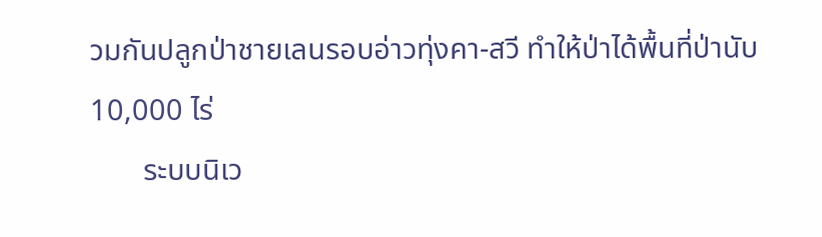วมกันปลูกป่าชายเลนรอบอ่าวทุ่งคา-สวี ทำให้ป่าได้พื้นที่ป่านับ 10,000 ไร่
       ระบบนิเว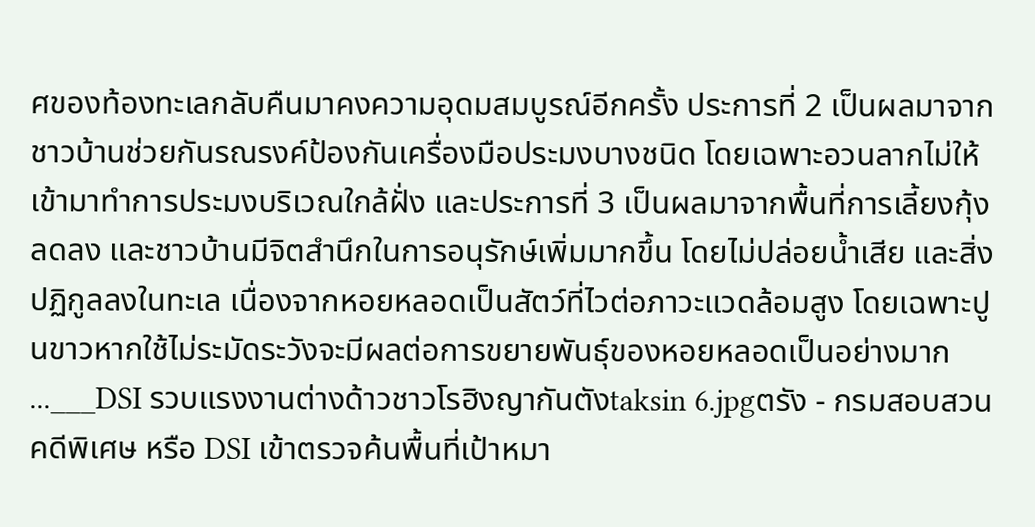ศของท้องทะเลกลับคืนมาคงความอุดมสมบูรณ์อีกครั้ง ประการที่ 2 เป็นผลมาจากชาวบ้านช่วยกันรณรงค์ป้องกันเครื่องมือประมงบางชนิด โดยเฉพาะอวนลากไม่ให้เข้ามาทำการประมงบริเวณใกล้ฝั่ง และประการที่ 3 เป็นผลมาจากพื้นที่การเลี้ยงกุ้งลดลง และชาวบ้านมีจิตสำนึกในการอนุรักษ์เพิ่มมากขึ้น โดยไม่ปล่อยน้ำเสีย และสิ่งปฏิกูลลงในทะเล เนื่องจากหอยหลอดเป็นสัตว์ที่ไวต่อภาวะแวดล้อมสูง โดยเฉพาะปูนขาวหากใช้ไม่ระมัดระวังจะมีผลต่อการขยายพันธุ์ของหอยหลอดเป็นอย่างมาก
...___DSI รวบแรงงานต่างด้าวชาวโรฮิงญากันตังtaksin 6.jpgตรัง - กรมสอบสวนคดีพิเศษ หรือ DSI เข้าตรวจค้นพื้นที่เป้าหมา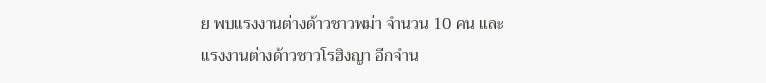ย พบแรงงานต่างด้าวชาวพม่า จำนวน 10 คน และแรงงานต่างด้าวชาวโรฮิงญา อีกจำน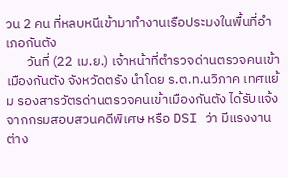วน 2 คน ที่หลบหนีเข้ามาทำงานเรือประมงในพื้นที่อำเภอกันตัง
       วันที่ (22 เม.ย.) เจ้าหน้าที่ตำรวจด่านตรวจคนเข้าเมืองกันตัง จังหวัดตรัง นำโดย ร.ต.ท.นวิภาค เทศแย้ม รองสารวัตรด่านตรวจคนเข้าเมืองกันตัง ได้รับแจ้งจากกรมสอบสวนคดีพิเศษ หรือ DSI ว่า มีแรงงานต่าง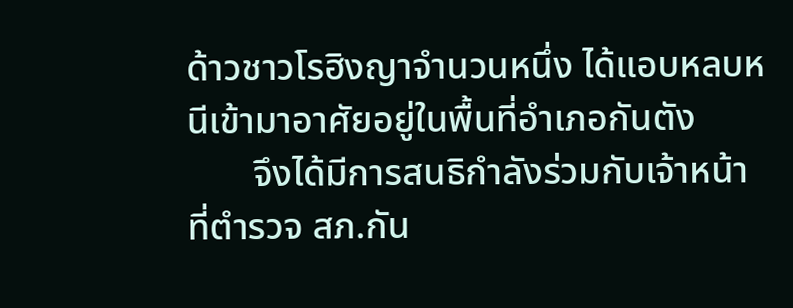ด้าวชาวโรฮิงญาจำนวนหนึ่ง ได้แอบหลบหนีเข้ามาอาศัยอยู่ในพื้นที่อำเภอกันตัง
       จึงได้มีการสนธิกำลังร่วมกับเจ้าหน้าที่ตำรวจ สภ.กัน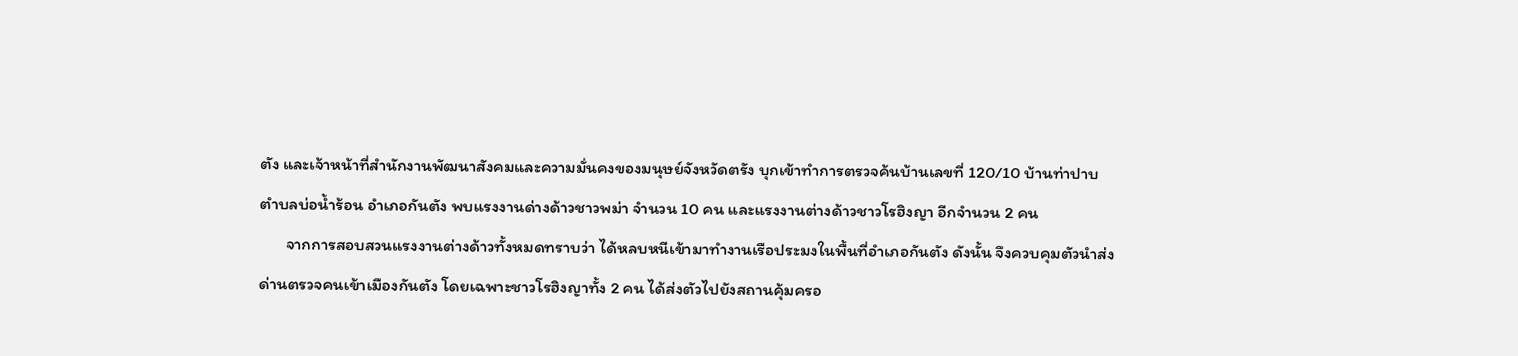ตัง และเจ้าหน้าที่สำนักงานพัฒนาสังคมและความมั่นคงของมนุษย์จังหวัดตรัง บุกเข้าทำการตรวจค้นบ้านเลขที่ 120/10 บ้านท่าปาบ ตำบลบ่อน้ำร้อน อำเภอกันตัง พบแรงงานด่างด้าวชาวพม่า จำนวน 10 คน และแรงงานต่างด้าวชาวโรฮิงญา อีกจำนวน 2 คน
       จากการสอบสวนแรงงานต่างด้าวทั้งหมดทราบว่า ได้หลบหนีเข้ามาทำงานเรือประมงในพื้นที่อำเภอกันตัง ดังนั้น จึงควบคุมตัวนำส่งด่านตรวจคนเข้าเมืองกันตัง โดยเฉพาะชาวโรฮิงญาทั้ง 2 คน ได้ส่งตัวไปยังสถานคุ้มครอ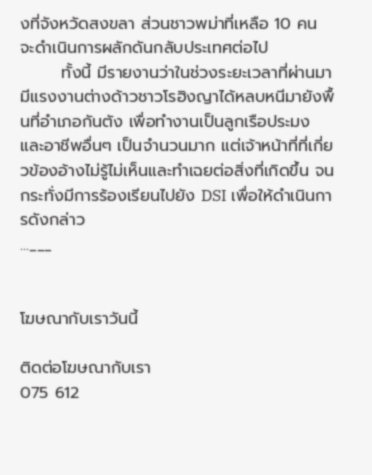งที่จังหวัดสงขลา ส่วนชาวพม่าที่เหลือ 10 คน จะดำเนินการผลักดันกลับประเทศต่อไป
       ทั้งนี้ มีรายงานว่าในช่วงระยะเวลาที่ผ่านมา มีแรงงานต่างด้าวชาวโรฮิงญาได้หลบหนีมายังพื้นที่อำเภอกันตัง เพื่อทำงานเป็นลูกเรือประมง และอาชีพอื่นๆ เป็นจำนวนมาก แต่เจ้าหน้าที่ที่เกี่ยวข้องอ้างไม่รู้ไม่เห็นและทำเฉยต่อสิ่งที่เกิดขึ้น จนกระทั่งมีการร้องเรียนไปยัง DSI เพื่อให้ดำเนินการดังกล่าว
...___


โฆษณากับเราวันนี้

ติดต่อโฆษณากับเรา
075 612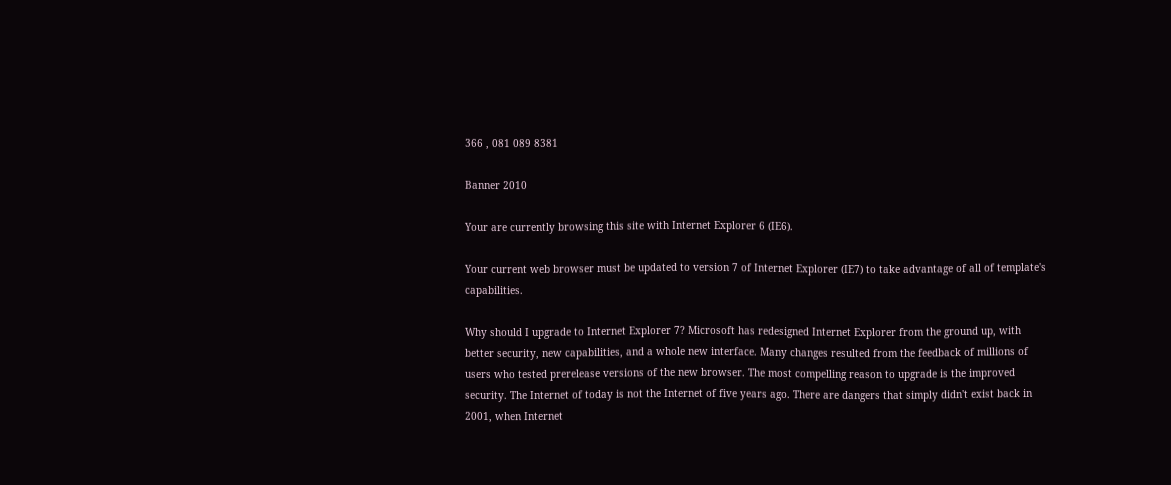366 , 081 089 8381

Banner 2010

Your are currently browsing this site with Internet Explorer 6 (IE6).

Your current web browser must be updated to version 7 of Internet Explorer (IE7) to take advantage of all of template's capabilities.

Why should I upgrade to Internet Explorer 7? Microsoft has redesigned Internet Explorer from the ground up, with better security, new capabilities, and a whole new interface. Many changes resulted from the feedback of millions of users who tested prerelease versions of the new browser. The most compelling reason to upgrade is the improved security. The Internet of today is not the Internet of five years ago. There are dangers that simply didn't exist back in 2001, when Internet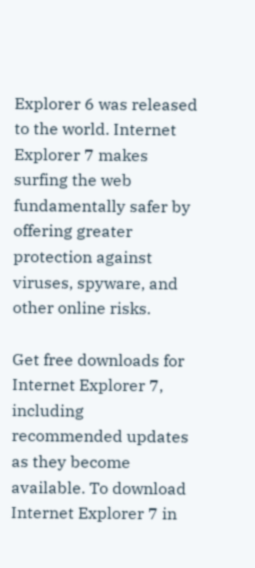Explorer 6 was released to the world. Internet Explorer 7 makes surfing the web fundamentally safer by offering greater protection against viruses, spyware, and other online risks.

Get free downloads for Internet Explorer 7, including recommended updates as they become available. To download Internet Explorer 7 in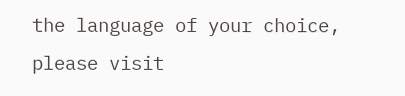the language of your choice, please visit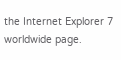the Internet Explorer 7 worldwide page.